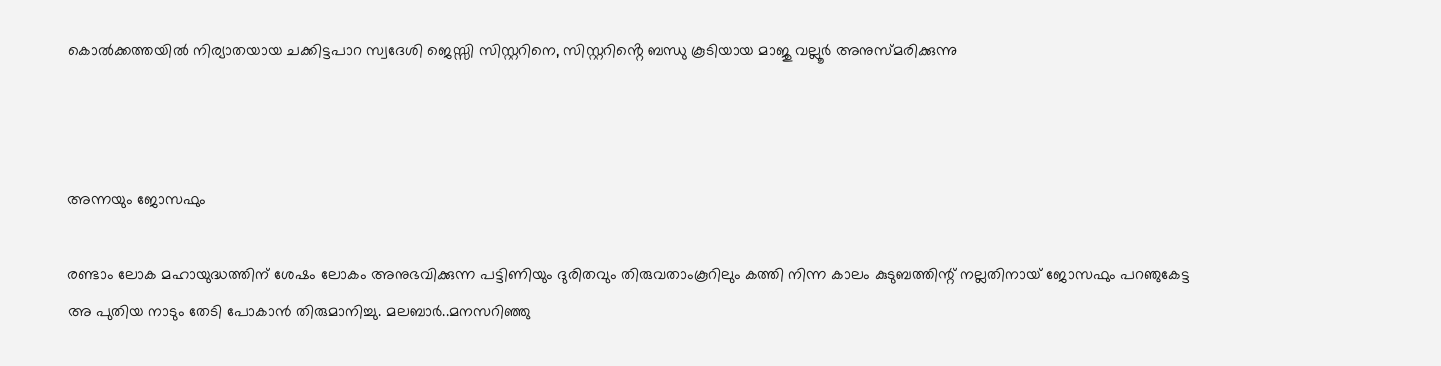കൊൽക്കത്തയിൽ നിര്യാതയായ ചക്കിട്ടപാറ സ്വദേശി ജെസ്സി സിസ്റ്ററിനെ, സിസ്റ്ററിൻ്റെ ബന്ധു കൂടിയായ മാജു വല്ലൂർ അനുസ്മരിക്കുന്നു



അന്നയും ജോസഫും

രണ്ടാം ലോക മഹായുദ്ധത്തിന് ശേഷം ലോകം അനുഭവിക്കുന്ന പട്ടിണിയും ദുരിതവും തിരുവതാംകൂറിലും കത്തി നിന്ന കാലം കുടുബത്തിന്റ് നല്ലതിനായ് ജോസഫും പറഞുകേട്ട അ പുതിയ നാടും തേടി പോകാൻ തിരുമാനിച്ചു. മലബാർ..മനസറിഞ്ഞു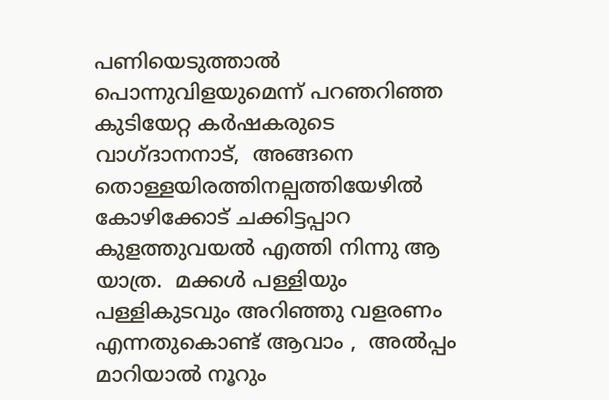പണിയെടുത്താൽ പൊന്നുവിളയുമെന്ന് പറഞറിഞ്ഞ കുടിയേറ്റ കർഷകരുടെ വാഗ്ദാനനാട്,  അങ്ങനെ തൊള്ളയിരത്തിനല്പത്തിയേഴിൽ കോഴിക്കോട് ചക്കിട്ടപ്പാറ കുളത്തുവയൽ എത്തി നിന്നു ആ യാത്ര.  മക്കൾ പള്ളിയും പള്ളികുടവും അറിഞ്ഞു വളരണം എന്നതുകൊണ്ട് ആവാം ,  അൽപ്പം മാറിയാൽ നൂറും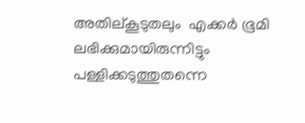അതില്കൂടുതലും  എക്കർ ഭൂമി ലഭിക്കുമായിരുന്നിട്ടും പള്ളിക്കടുത്തുതന്നെ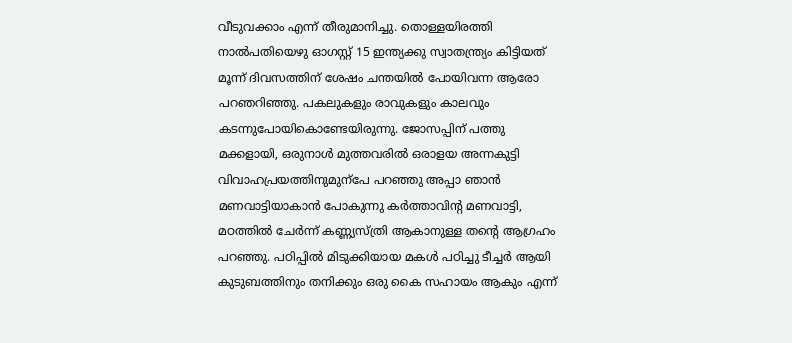വീടുവക്കാം എന്ന് തീരുമാനിച്ചു. തൊള്ളയിരത്തി നാൽപതിയെഴു ഓഗസ്റ്റ്‌ 15 ഇന്ത്യക്കു സ്വാതന്ത്ര്യം കിട്ടിയത് മൂന്ന് ദിവസത്തിന് ശേഷം ചന്തയിൽ പോയിവന്ന ആരോ പറഞറിഞ്ഞു. പകലുകളും രാവുകളും കാലവും കടന്നുപോയികൊണ്ടേയിരുന്നു. ജോസപ്പിന് പത്തു മക്കളായി, ഒരുനാൾ മുത്തവരിൽ ഒരാളയ അന്നകുട്ടി വിവാഹപ്രയത്തിനുമുന്പേ പറഞ്ഞു അപ്പാ ഞാൻ മണവാട്ടിയാകാൻ പോകുന്നു കർത്താവിന്റ മണവാട്ടി,  മഠത്തിൽ ചേർന്ന് കണ്ണ്യസ്ത്രി ആകാനുള്ള തന്റെ ആഗ്രഹം പറഞ്ഞു. പഠിപ്പിൽ മിടുക്കിയായ മകൾ പഠിച്ചു ടീച്ചർ ആയി കുടുബത്തിനും തനിക്കും ഒരു കൈ സഹായം ആകും എന്ന്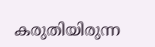കരുതിയിരുന്ന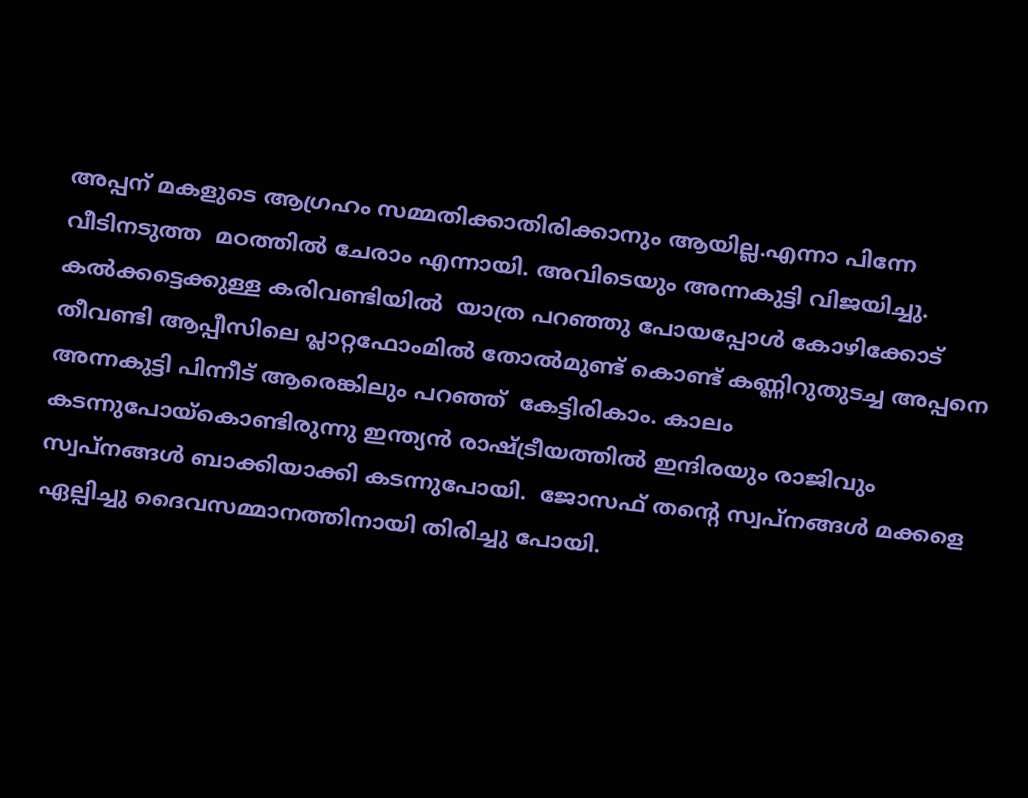അപ്പന് മകളുടെ ആഗ്രഹം സമ്മതിക്കാതിരിക്കാനും ആയില്ല.എന്നാ പിന്നേ വീടിനടുത്ത  മഠത്തിൽ ചേരാം എന്നായി. അവിടെയും അന്നകുട്ടി വിജയിച്ചു.  കൽക്കട്ടെക്കുള്ള കരിവണ്ടിയിൽ  യാത്ര പറഞ്ഞു പോയപ്പോൾ കോഴിക്കോട്  തീവണ്ടി ആപ്പീസിലെ പ്ലാറ്റഫോംമിൽ തോൽമുണ്ട് കൊണ്ട് കണ്ണിറുതുടച്ച അപ്പനെ  അന്നകുട്ടി പിന്നീട് ആരെങ്കിലും പറഞ്ഞ്  കേട്ടിരികാം. കാലം കടന്നുപോയ്കൊണ്ടിരുന്നു ഇന്ത്യൻ രാഷ്ട്രീയത്തിൽ ഇന്ദിരയും രാജിവും സ്വപ്നങ്ങൾ ബാക്കിയാക്കി കടന്നുപോയി.  ജോസഫ് തന്റെ സ്വപ്‌നങ്ങൾ മക്കളെ ഏല്പിച്ചു ദൈവസമ്മാനത്തിനായി തിരിച്ചു പോയി.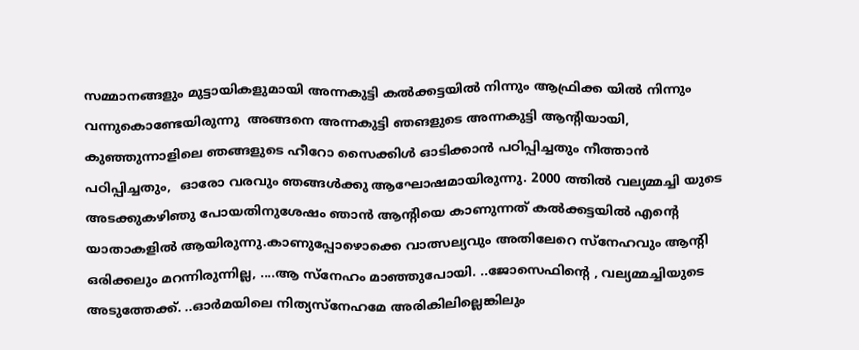സമ്മാനങ്ങളും മുട്ടായികളുമായി അന്നകുട്ടി കൽക്കട്ടയിൽ നിന്നും ആഫ്രിക്ക യിൽ നിന്നും വന്നുകൊണ്ടേയിരുന്നു  അങ്ങനെ അന്നകുട്ടി ഞങളുടെ അന്നകുട്ടി ആന്റിയായി,  കുഞ്ഞുന്നാളിലെ ഞങ്ങളുടെ ഹീറോ സൈക്കിൾ ഓടിക്കാൻ പഠിപ്പിച്ചതും നീത്താൻ പഠിപ്പിച്ചതും,  ഓരോ വരവും ഞങ്ങൾക്കു ആഘോഷമായിരുന്നു. 2000 ത്തിൽ വല്യമ്മച്ചി യുടെ അടക്കുകഴിഞു പോയതിനുശേഷം ഞാൻ ആന്റിയെ കാണുന്നത് കൽക്കട്ടയിൽ എന്റെ യാതാകളിൽ ആയിരുന്നു.കാണുപ്പോഴൊക്കെ വാത്സല്യവും അതിലേറെ സ്നേഹവും ആന്റി ഒരിക്കലും മറന്നിരുന്നില്ല, ....ആ സ്നേഹം മാഞ്ഞുപോയി. ..ജോസെഫിന്റെ , വല്യമ്മച്ചിയുടെ അടുത്തേക്ക്. ..ഓർമയിലെ നിത്യസ്നേഹമേ അരികിലില്ലെങ്കിലും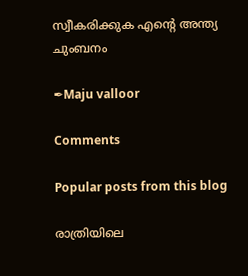സ്വീകരിക്കുക എന്റെ അന്ത്യ ചുംബനം

✒Maju valloor

Comments

Popular posts from this blog

രാത്രിയിലെ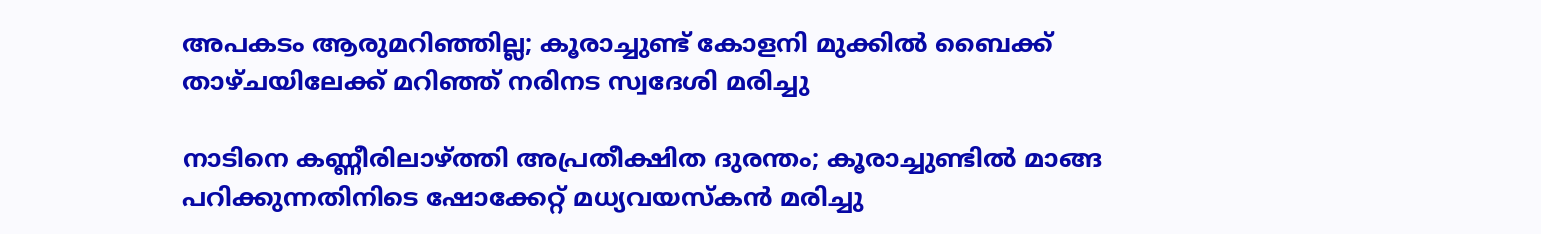അപകടം ആരുമറിഞ്ഞില്ല; കൂരാച്ചുണ്ട് കോളനി മുക്കിൽ ബൈക്ക് താഴ്ചയിലേക്ക് മറിഞ്ഞ് നരിനട സ്വദേശി മരിച്ചു

നാടിനെ കണ്ണീരിലാഴ്ത്തി അപ്രതീക്ഷിത ദുരന്തം; കൂരാച്ചുണ്ടിൽ മാങ്ങ പറിക്കുന്നതിനിടെ ഷോക്കേറ്റ് മധ്യവയസ്കൻ മരിച്ചു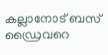കല്ലാനോട് ബസ് ഡ്രൈവറെ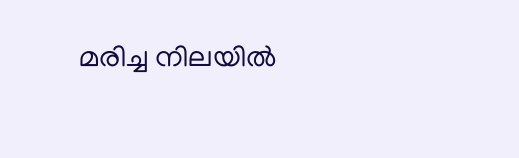മരിച്ച നിലയിൽ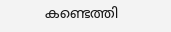കണ്ടെത്തി